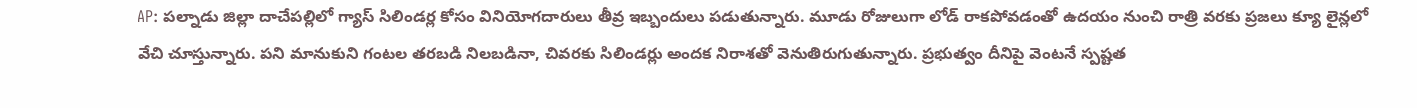AP: పల్నాడు జిల్లా దాచేపల్లిలో గ్యాస్ సిలిండర్ల కోసం వినియోగదారులు తీవ్ర ఇబ్బందులు పడుతున్నారు. మూడు రోజులుగా లోడ్ రాకపోవడంతో ఉదయం నుంచి రాత్రి వరకు ప్రజలు క్యూ లైన్లలో వేచి చూస్తున్నారు. పని మానుకుని గంటల తరబడి నిలబడినా, చివరకు సిలిండర్లు అందక నిరాశతో వెనుతిరుగుతున్నారు. ప్రభుత్వం దీనిపై వెంటనే స్పష్టత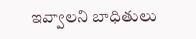ఇవ్వాలని బాధితులు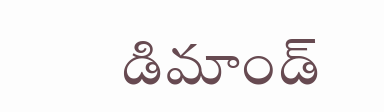డిమాండ్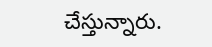చేస్తున్నారు.